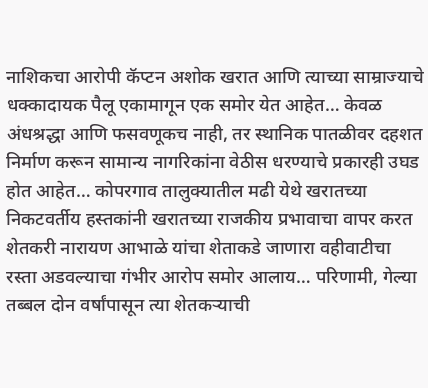नाशिकचा आरोपी कॅप्टन अशोक खरात आणि त्याच्या साम्राज्याचे धक्कादायक पैलू एकामागून एक समोर येत आहेत… केवळ अंधश्रद्धा आणि फसवणूकच नाही, तर स्थानिक पातळीवर दहशत निर्माण करून सामान्य नागरिकांना वेठीस धरण्याचे प्रकारही उघड होत आहेत… कोपरगाव तालुक्यातील मढी येथे खरातच्या निकटवर्तीय हस्तकांनी खरातच्या राजकीय प्रभावाचा वापर करत शेतकरी नारायण आभाळे यांचा शेताकडे जाणारा वहीवाटीचा रस्ता अडवल्याचा गंभीर आरोप समोर आलाय… परिणामी, गेल्या तब्बल दोन वर्षांपासून त्या शेतकऱ्याची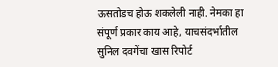ऊसतोडच होऊ शकलेली नाही. नेमका हा संपूर्ण प्रकार काय आहे, याचसंदर्भातील सुनिल दवगेंचा खास रिपोर्ट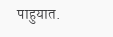पाहुयात.